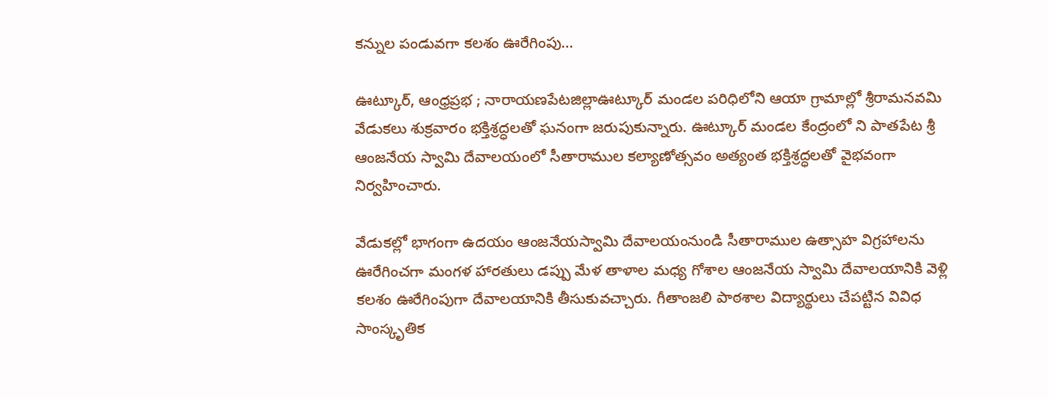కన్నుల పండువగా కలశం ఊరేగింపు…

ఊట్కూర్, ఆంధ్రప్రభ ; నారాయణపేటజిల్లాఊట్కూర్ మండల పరిధిలోని ఆయా గ్రామాల్లో శ్రీరామనవమి వేడుకలు శుక్రవారం భక్తిశ్రద్ధలతో ఘనంగా జరుపుకున్నారు. ఊట్కూర్ మండల కేంద్రంలో ని పాతపేట శ్రీ ఆంజనేయ స్వామి దేవాలయంలో సీతారాముల కల్యాణోత్సవం అత్యంత భక్తిశ్రద్ధలతో వైభవంగా నిర్వహించారు.

వేడుకల్లో భాగంగా ఉదయం ఆంజనేయస్వామి దేవాలయంనుండి సీతారాముల ఉత్సాహ విగ్రహాలను ఊరేగించగా మంగళ హారతులు డప్పు మేళ తాళాల మధ్య గోశాల ఆంజనేయ స్వామి దేవాలయానికి వెళ్లి కలశం ఊరేగింపుగా దేవాలయానికి తీసుకువచ్చారు. గీతాంజలి పాఠశాల విద్యార్థులు చేపట్టిన వివిధ సాంస్కృతిక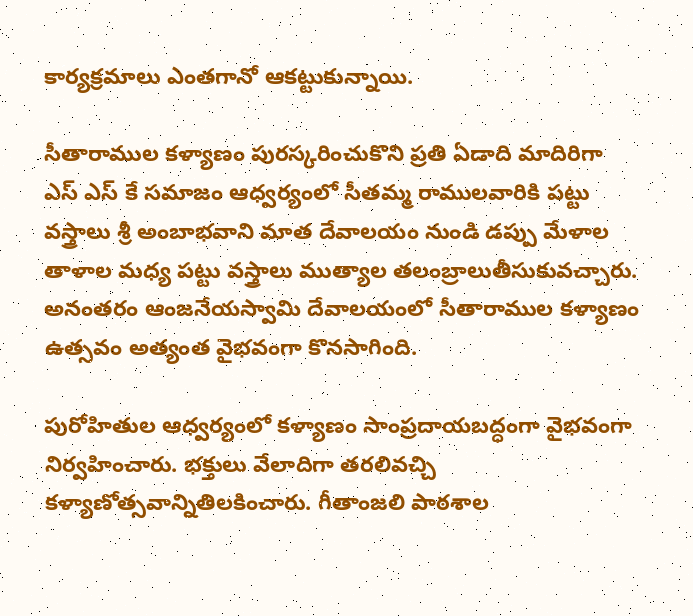కార్యక్రమాలు ఎంతగానో ఆకట్టుకున్నాయి.

సీతారాముల కళ్యాణం పురస్కరించుకొని ప్రతి ఏడాది మాదిరిగా ఎస్ ఎస్ కే సమాజం ఆధ్వర్యంలో సీతమ్మ రాములవారికి పట్టు వస్త్రాలు శ్రీ అంబాభవాని మాత దేవాలయం నుండి డప్పు మేళాల తాళాల మధ్య పట్టు వస్త్రాలు ముత్యాల తలంబ్రాలుతీసుకువచ్చారు. అనంతరం ఆంజనేయస్వామి దేవాలయంలో సీతారాముల కళ్యాణం ఉత్సవం అత్యంత వైభవంగా కొనసాగింది.

పురోహితుల ఆధ్వర్యంలో కళ్యాణం సాంప్రదాయబద్ధంగా వైభవంగా నిర్వహించారు. భక్తులు వేలాదిగా తరలివచ్చి కళ్యాణోత్సవాన్నితిలకించారు. గీతాంజలి పాఠశాల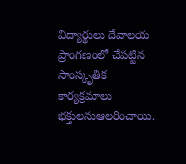విద్యార్థులు దేవాలయ ప్రాంగణంలో చేపట్టిన సాంస్కృతిక కార్యక్రమాలు భక్తులనుఆలరించాయి.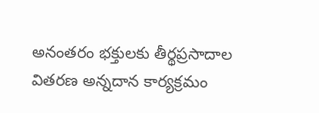అనంతరం భక్తులకు తీర్థప్రసాదాల వితరణ అన్నదాన కార్యక్రమం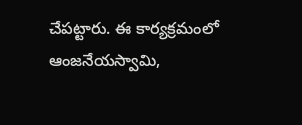చేపట్టారు. ఈ కార్యక్రమంలో ఆంజనేయస్వామి,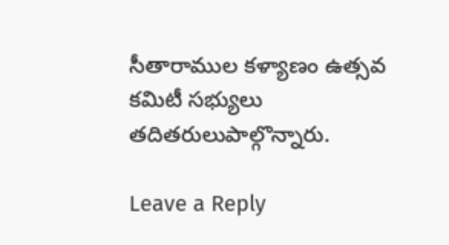సీతారాముల కళ్యాణం ఉత్సవ కమిటీ సభ్యులు తదితరులుపాల్గొన్నారు.

Leave a Reply